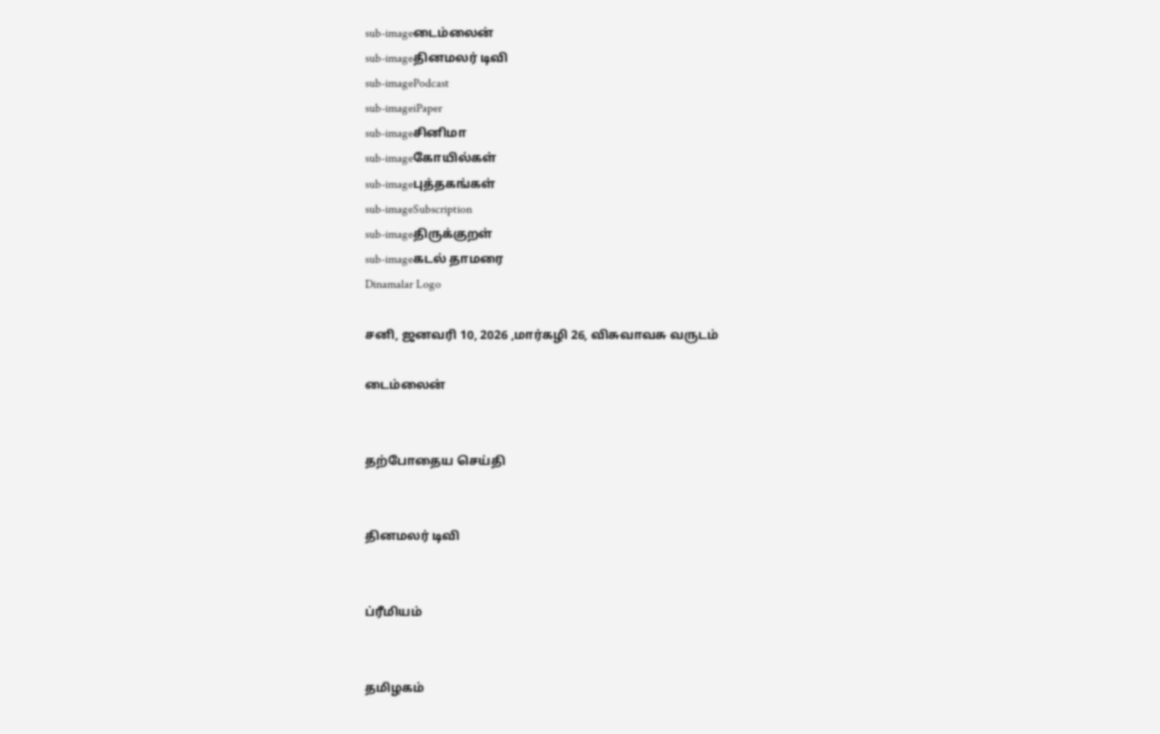sub-imageடைம்லைன்
sub-imageதினமலர் டிவி
sub-imagePodcast
sub-imageiPaper
sub-imageசினிமா
sub-imageகோயில்கள்
sub-imageபுத்தகங்கள்
sub-imageSubscription
sub-imageதிருக்குறள்
sub-imageகடல் தாமரை
Dinamalar Logo

சனி, ஜனவரி 10, 2026 ,மார்கழி 26, விசுவாவசு வருடம்

டைம்லைன்


தற்போதைய செய்தி


தினமலர் டிவி


ப்ரீமியம்


தமிழகம்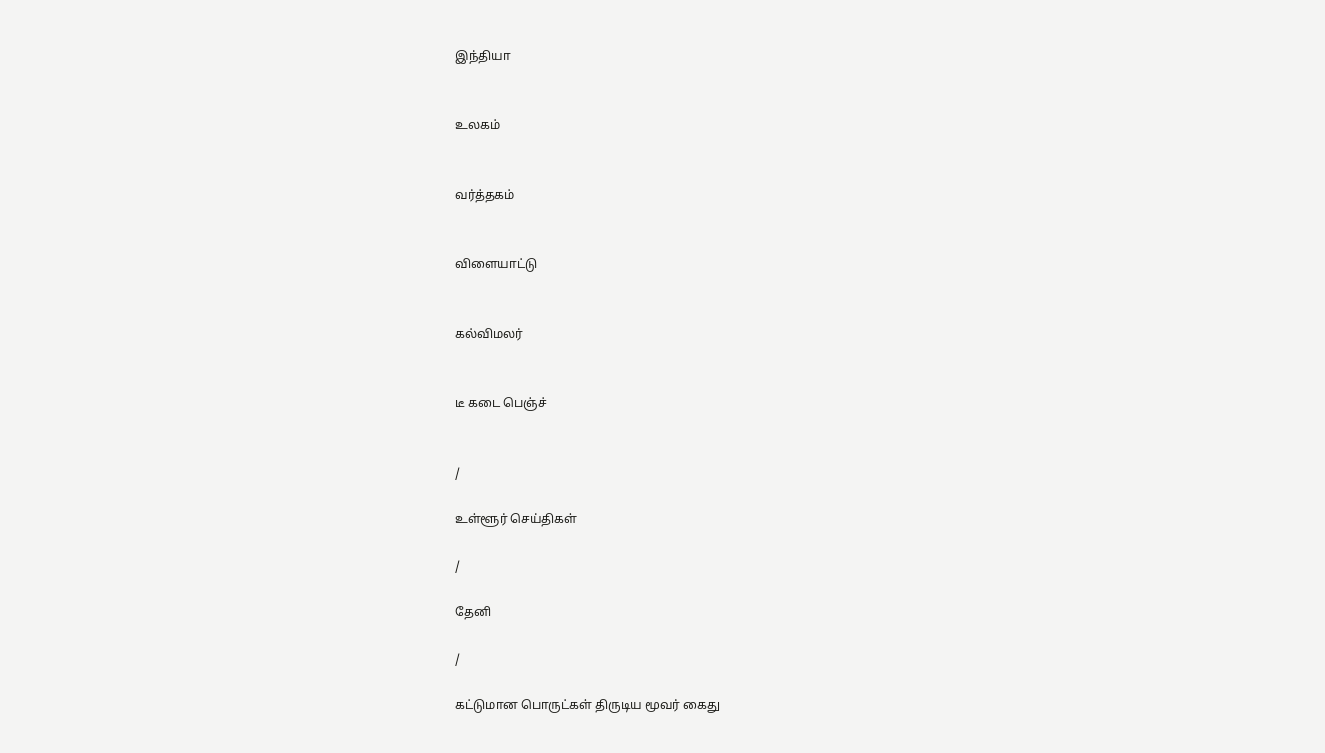இந்தியா


உலகம்


வர்த்தகம்


விளையாட்டு


கல்விமலர்


டீ கடை பெஞ்ச்


/

உள்ளூர் செய்திகள்

/

தேனி

/

கட்டுமான பொருட்கள் திருடிய மூவர் கைது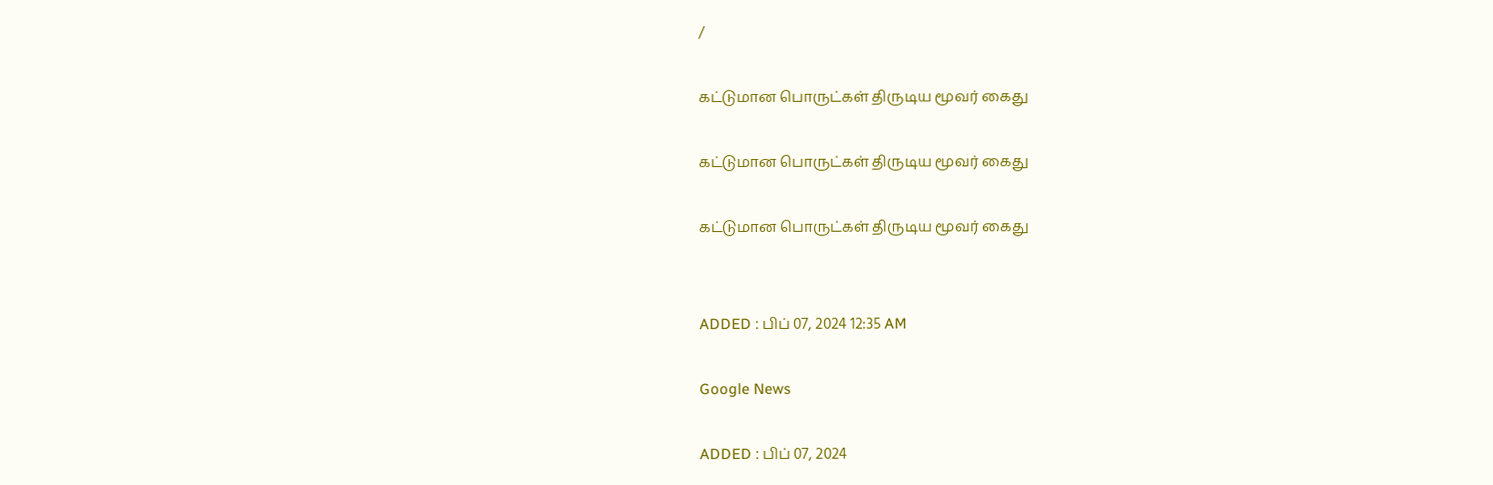/

கட்டுமான பொருட்கள் திருடிய மூவர் கைது

கட்டுமான பொருட்கள் திருடிய மூவர் கைது

கட்டுமான பொருட்கள் திருடிய மூவர் கைது


ADDED : பிப் 07, 2024 12:35 AM

Google News

ADDED : பிப் 07, 2024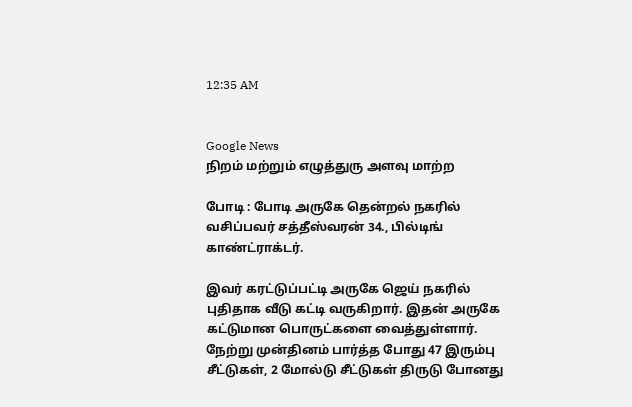12:35 AM


Google News
நிறம் மற்றும் எழுத்துரு அளவு மாற்ற

போடி : போடி அருகே தென்றல் நகரில் வசிப்பவர் சத்தீஸ்வரன் 34., பில்டிங் காண்ட்ராக்டர்.

இவர் கரட்டுப்பட்டி அருகே ஜெய் நகரில் புதிதாக வீடு கட்டி வருகிறார். இதன் அருகே கட்டுமான பொருட்களை வைத்துள்ளார். நேற்று முன்தினம் பார்த்த போது 47 இரும்பு சீட்டுகள், 2 மோல்டு சீட்டுகள் திருடு போனது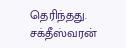தெரிந்தது. சக்தீஸ்வரன்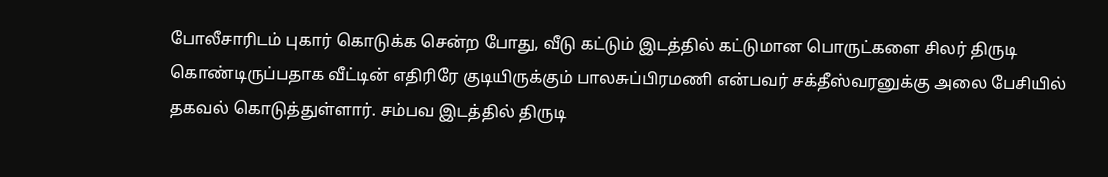போலீசாரிடம் புகார் கொடுக்க சென்ற போது, வீடு கட்டும் இடத்தில் கட்டுமான பொருட்களை சிலர் திருடி கொண்டிருப்பதாக வீட்டின் எதிரிரே குடியிருக்கும் பாலசுப்பிரமணி என்பவர் சக்தீஸ்வரனுக்கு அலை பேசியில் தகவல் கொடுத்துள்ளார். சம்பவ இடத்தில் திருடி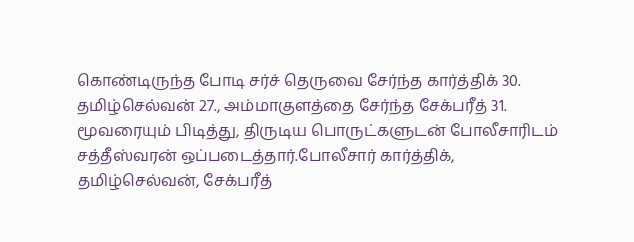கொண்டிருந்த போடி சர்ச் தெருவை சேர்ந்த கார்த்திக் 30. தமிழ்செல்வன் 27., அம்மாகுளத்தை சேர்ந்த சேக்பரீத் 31. மூவரையும் பிடித்து, திருடிய பொருட்களுடன் போலீசாரிடம் சத்தீஸ்வரன் ஒப்படைத்தார்.போலீசார் கார்த்திக், தமிழ்செல்வன், சேக்பரீத்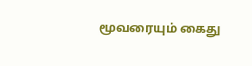மூவரையும் கைது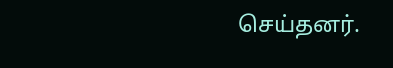செய்தனர்.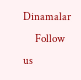Dinamalar
      Follow us